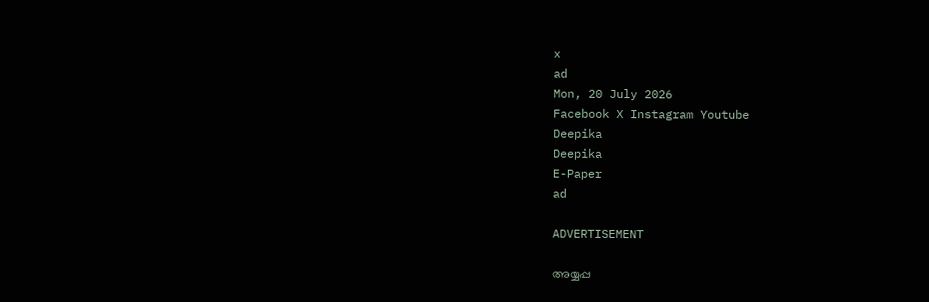x
ad
Mon, 20 July 2026
Facebook X Instagram Youtube
Deepika
Deepika
E-Paper
ad

ADVERTISEMENT

അയ്യപ്പ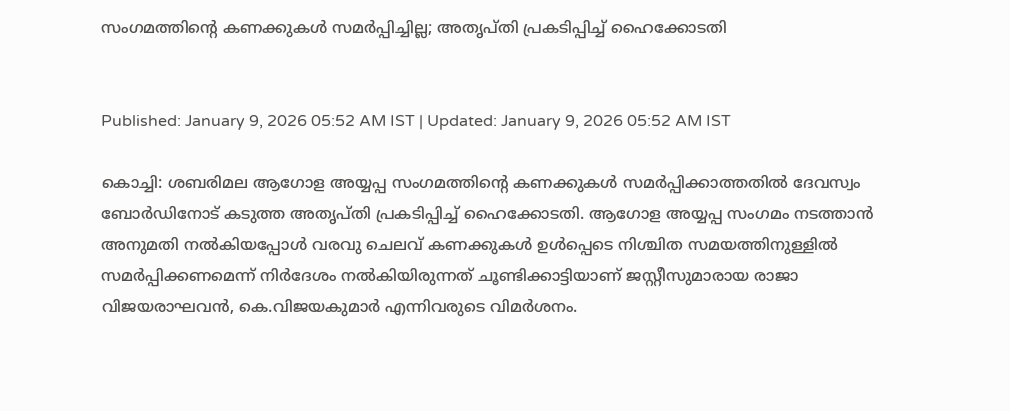സംഗമത്തിന്‍റെ കണക്കുകൾ സമര്‍പ്പിച്ചില്ല; അതൃപ്തി പ്രകടിപ്പിച്ച് ഹൈക്കോടതി


Published: January 9, 2026 05:52 AM IST | Updated: January 9, 2026 05:52 AM IST

കൊച്ചി: ശബരിമല ആഗോള അയ്യപ്പ സംഗമത്തിന്‍റെ കണക്കുകൾ സമര്‍പ്പിക്കാത്തതിൽ ദേവസ്വം ബോർഡിനോട് കടുത്ത അതൃപ്തി പ്രകടിപ്പിച്ച് ഹൈക്കോടതി. ആഗോള അയ്യപ്പ സംഗമം നടത്താൻ അനുമതി നൽകിയപ്പോൾ വരവു ചെലവ് കണക്കുകൾ ഉൾപ്പെടെ നിശ്ചിത സമയത്തിനുള്ളിൽ സമർപ്പിക്കണമെന്ന് നിർദേശം നൽകിയിരുന്നത് ചൂണ്ടിക്കാട്ടിയാണ് ജസ്റ്റീസുമാരായ രാജാ വിജയരാഘവൻ, കെ.വിജയകുമാർ എന്നിവരുടെ വിമർശനം.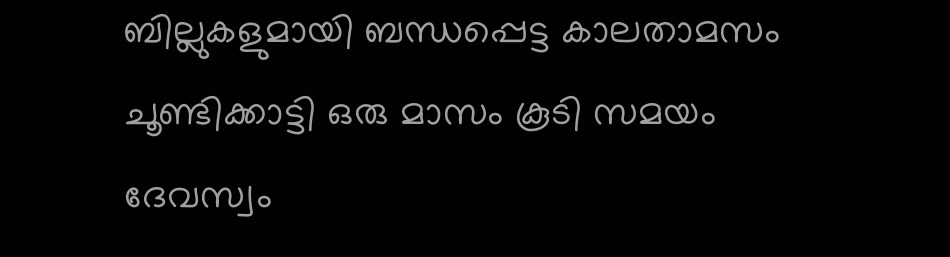ബില്ലുകളുമായി ബന്ധപ്പെട്ട കാലതാമസം ചൂണ്ടിക്കാട്ടി ഒരു മാസം കൂടി സമയം ദേവസ്വം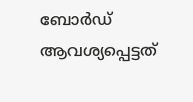ബോർഡ് ആവശ്യപ്പെട്ടത്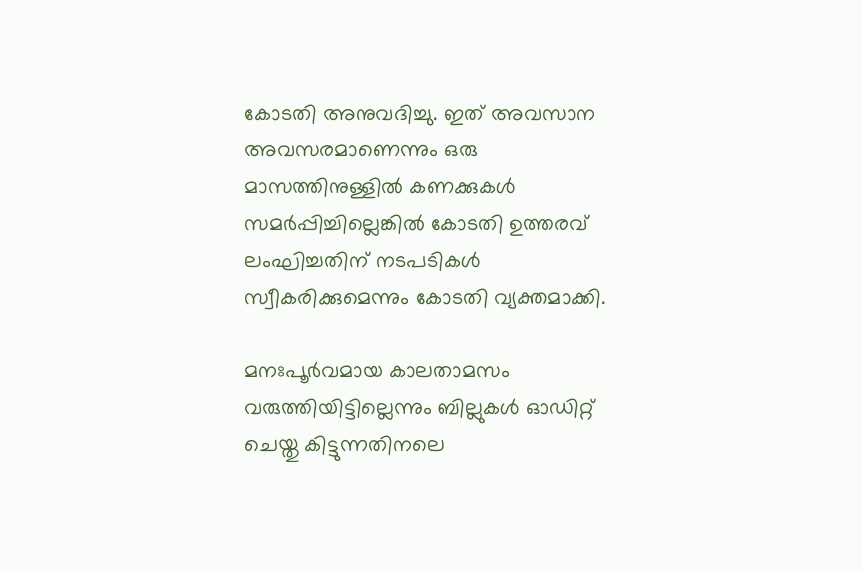കോടതി അനുവദിച്ചു. ഇത് അവസാന അവസരമാണെന്നും ഒരു മാസത്തിനുള്ളിൽ കണക്കുകൾ സമർപ്പിച്ചില്ലെങ്കില്‍ കോടതി ഉത്തരവ് ലംഘിച്ചതിന് നടപടികൾ സ്വീകരിക്കുമെന്നും കോടതി വ്യക്തമാക്കി.

മനഃപൂർവമായ കാലതാമസം വരുത്തിയിട്ടില്ലെന്നും ബില്ലുകൾ ഓഡിറ്റ് ചെയ്തു കിട്ടുന്നതിനലെ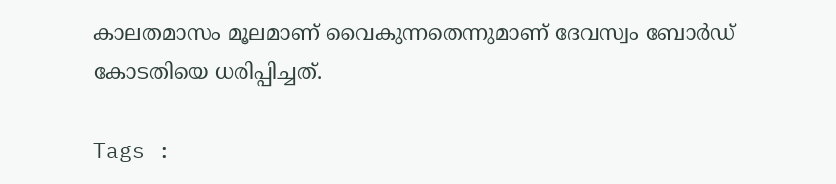കാലതമാസം മൂലമാണ് വൈകുന്നതെന്നുമാണ് ദേവസ്വം ബോർഡ് കോടതിയെ ധരിപ്പിച്ചത്.

Tags :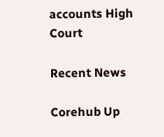accounts High Court

Recent News

Corehub Up